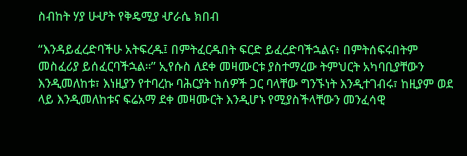ስብከት ሃያ ሁሇት የቅዴሚያ ሇራሴ ክበብ

“እንዳይፈረድባችሁ አትፍረዱ፤ በምትፈርዱበት ፍርድ ይፈረድባችኋልና፥ በምትሰፍሩበትም መስፈሪያ ይሰፈርባችኋል።” ኢየሱስ ለደቀ መዛሙርቱ ያስተማረው ትምህርት አካባቢያቸውን እንዲመለከቱ፣ እነዚያን የተባረኩ ባሕርያት ከሰዎች ጋር ባላቸው ግንኙነት እንዲተገብሩ፣ ከዚያም ወደ ላይ እንዲመለከቱና ፍሬአማ ደቀ መዛሙርት እንዲሆኑ የሚያስችላቸውን መንፈሳዊ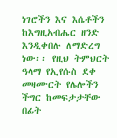ነገሮችን እና እሴቶችን ከእግዚአብሔር ዘንድ እንዲቀበሉ ለማድረግ ነው፡፡ የዚህ ትምህርት ዓላማ የኢየሱስ ደቀ መዛሙርት የሌሎችን ችግር ከመፍታታቸው በፊት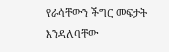የራሳቸውን ችግር መፍታት እንዳለባቸው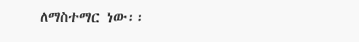ለማስተማር ነው፡፡